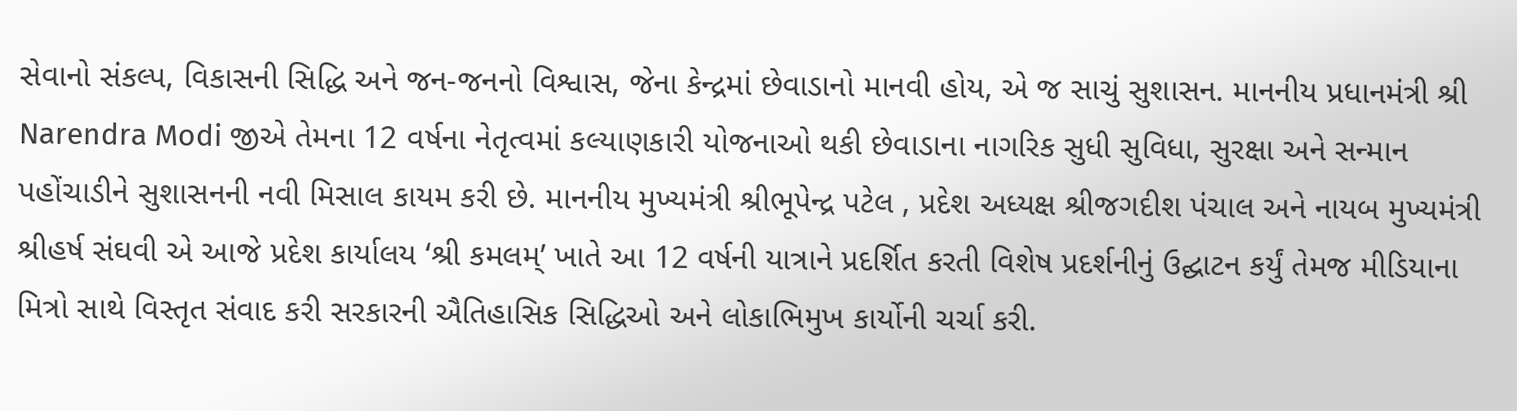સેવાનો સંકલ્પ, વિકાસની સિદ્ધિ અને જન-જનનો વિશ્વાસ, જેના કેન્દ્રમાં છેવાડાનો માનવી હોય, એ જ સાચું સુશાસન. માનનીય પ્રધાનમંત્રી શ્રી Narendra Modi જીએ તેમના 12 વર્ષના નેતૃત્વમાં કલ્યાણકારી યોજનાઓ થકી છેવાડાના નાગરિક સુધી સુવિધા, સુરક્ષા અને સન્માન પહોંચાડીને સુશાસનની નવી મિસાલ કાયમ કરી છે. માનનીય મુખ્યમંત્રી શ્રીભૂપેન્દ્ર પટેલ , પ્રદેશ અધ્યક્ષ શ્રીજગદીશ પંચાલ અને નાયબ મુખ્યમંત્રી શ્રીહર્ષ સંઘવી એ આજે પ્રદેશ કાર્યાલય ‘શ્રી કમલમ્’ ખાતે આ 12 વર્ષની યાત્રાને પ્રદર્શિત કરતી વિશેષ પ્રદર્શનીનું ઉદ્ઘાટન કર્યું તેમજ મીડિયાના મિત્રો સાથે વિસ્તૃત સંવાદ કરી સરકારની ઐતિહાસિક સિદ્ધિઓ અને લોકાભિમુખ કાર્યોની ચર્ચા કરી.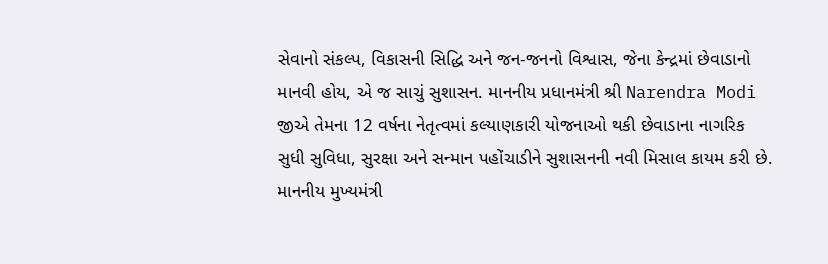સેવાનો સંકલ્પ, વિકાસની સિદ્ધિ અને જન-જનનો વિશ્વાસ, જેના કેન્દ્રમાં છેવાડાનો માનવી હોય, એ જ સાચું સુશાસન. માનનીય પ્રધાનમંત્રી શ્રી Narendra Modi જીએ તેમના 12 વર્ષના નેતૃત્વમાં કલ્યાણકારી યોજનાઓ થકી છેવાડાના નાગરિક સુધી સુવિધા, સુરક્ષા અને સન્માન પહોંચાડીને સુશાસનની નવી મિસાલ કાયમ કરી છે. માનનીય મુખ્યમંત્રી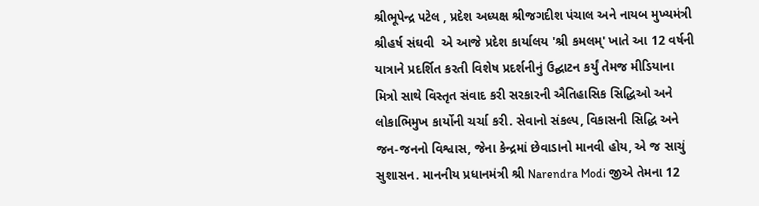શ્રીભૂપેન્દ્ર પટેલ , પ્રદેશ અધ્યક્ષ શ્રીજગદીશ પંચાલ અને નાયબ મુખ્યમંત્રી શ્રીહર્ષ સંઘવી  એ આજે પ્રદેશ કાર્યાલય 'શ્રી કમલમ્' ખાતે આ 12 વર્ષની યાત્રાને પ્રદર્શિત કરતી વિશેષ પ્રદર્શનીનું ઉદ્ઘાટન કર્યું તેમજ મીડિયાના મિત્રો સાથે વિસ્તૃત સંવાદ કરી સરકારની ઐતિહાસિક સિદ્ધિઓ અને લોકાભિમુખ કાર્યોની ચર્ચા કરી. સેવાનો સંકલ્પ, વિકાસની સિદ્ધિ અને જન-જનનો વિશ્વાસ, જેના કેન્દ્રમાં છેવાડાનો માનવી હોય, એ જ સાચું સુશાસન. માનનીય પ્રધાનમંત્રી શ્રી Narendra Modi જીએ તેમના 12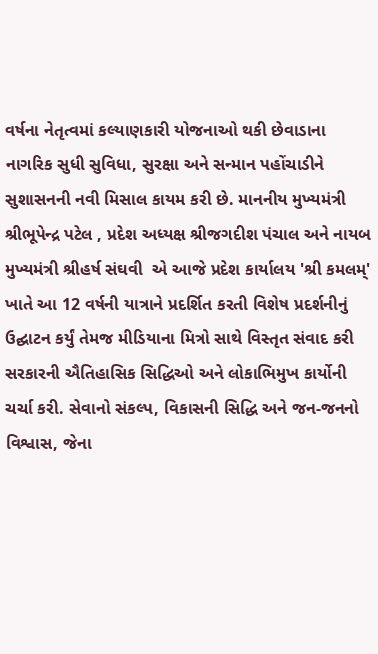વર્ષના નેતૃત્વમાં કલ્યાણકારી યોજનાઓ થકી છેવાડાના નાગરિક સુધી સુવિધા, સુરક્ષા અને સન્માન પહોંચાડીને સુશાસનની નવી મિસાલ કાયમ કરી છે. માનનીય મુખ્યમંત્રી શ્રીભૂપેન્દ્ર પટેલ , પ્રદેશ અધ્યક્ષ શ્રીજગદીશ પંચાલ અને નાયબ મુખ્યમંત્રી શ્રીહર્ષ સંઘવી  એ આજે પ્રદેશ કાર્યાલય 'શ્રી કમલમ્' ખાતે આ 12 વર્ષની યાત્રાને પ્રદર્શિત કરતી વિશેષ પ્રદર્શનીનું ઉદ્ઘાટન કર્યું તેમજ મીડિયાના મિત્રો સાથે વિસ્તૃત સંવાદ કરી સરકારની ઐતિહાસિક સિદ્ધિઓ અને લોકાભિમુખ કાર્યોની ચર્ચા કરી. સેવાનો સંકલ્પ, વિકાસની સિદ્ધિ અને જન-જનનો વિશ્વાસ, જેના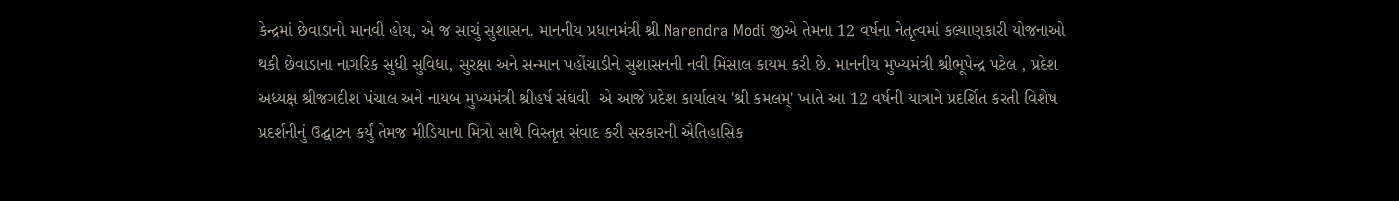કેન્દ્રમાં છેવાડાનો માનવી હોય, એ જ સાચું સુશાસન. માનનીય પ્રધાનમંત્રી શ્રી Narendra Modi જીએ તેમના 12 વર્ષના નેતૃત્વમાં કલ્યાણકારી યોજનાઓ થકી છેવાડાના નાગરિક સુધી સુવિધા, સુરક્ષા અને સન્માન પહોંચાડીને સુશાસનની નવી મિસાલ કાયમ કરી છે. માનનીય મુખ્યમંત્રી શ્રીભૂપેન્દ્ર પટેલ , પ્રદેશ અધ્યક્ષ શ્રીજગદીશ પંચાલ અને નાયબ મુખ્યમંત્રી શ્રીહર્ષ સંઘવી  એ આજે પ્રદેશ કાર્યાલય 'શ્રી કમલમ્' ખાતે આ 12 વર્ષની યાત્રાને પ્રદર્શિત કરતી વિશેષ પ્રદર્શનીનું ઉદ્ઘાટન કર્યું તેમજ મીડિયાના મિત્રો સાથે વિસ્તૃત સંવાદ કરી સરકારની ઐતિહાસિક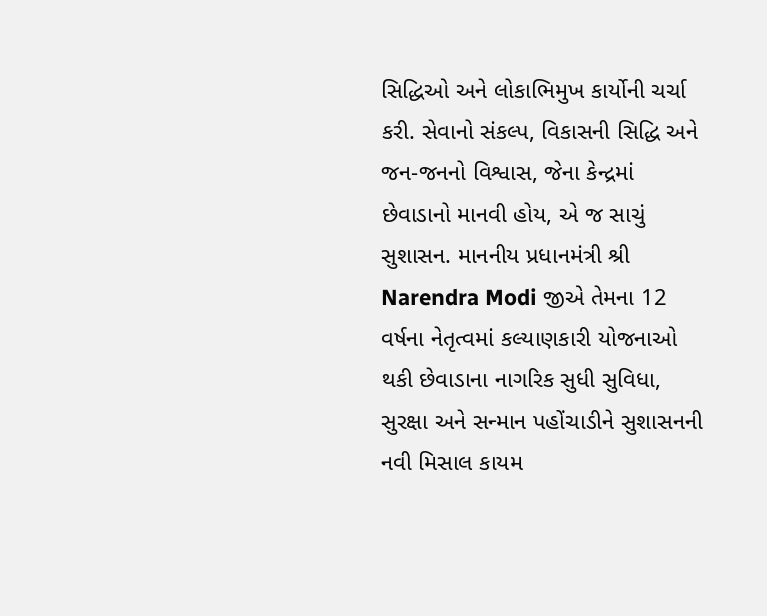સિદ્ધિઓ અને લોકાભિમુખ કાર્યોની ચર્ચા કરી. સેવાનો સંકલ્પ, વિકાસની સિદ્ધિ અને જન-જનનો વિશ્વાસ, જેના કેન્દ્રમાં છેવાડાનો માનવી હોય, એ જ સાચું સુશાસન. માનનીય પ્રધાનમંત્રી શ્રી Narendra Modi જીએ તેમના 12 વર્ષના નેતૃત્વમાં કલ્યાણકારી યોજનાઓ થકી છેવાડાના નાગરિક સુધી સુવિધા, સુરક્ષા અને સન્માન પહોંચાડીને સુશાસનની નવી મિસાલ કાયમ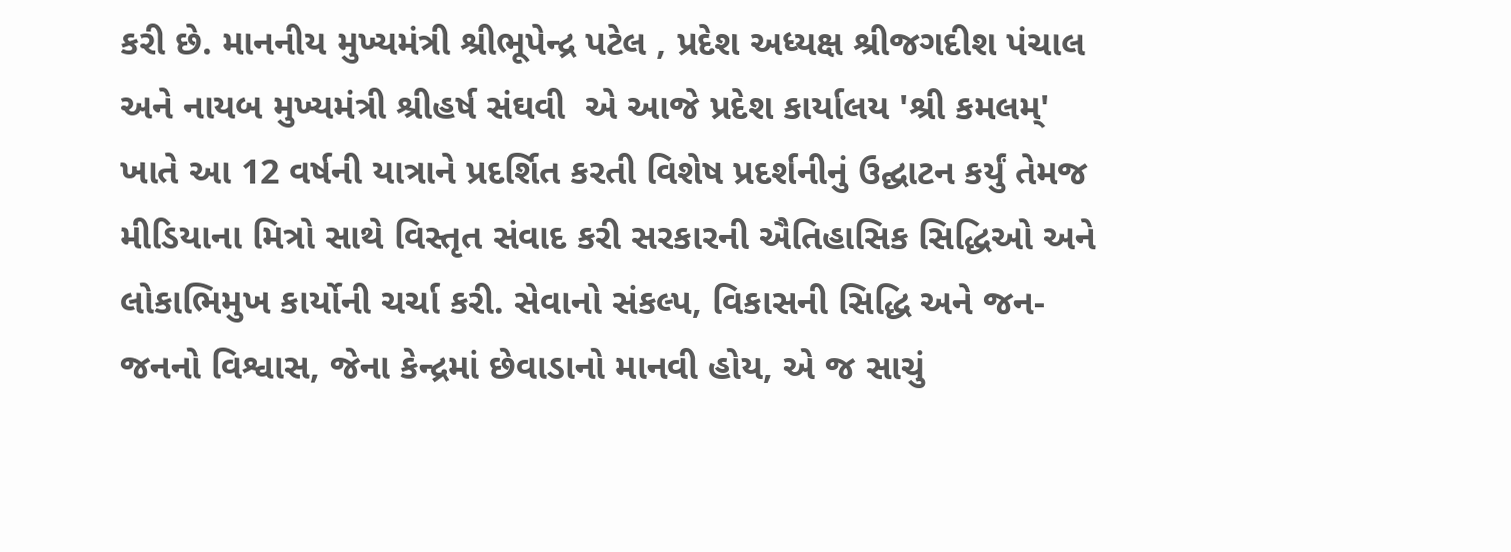કરી છે. માનનીય મુખ્યમંત્રી શ્રીભૂપેન્દ્ર પટેલ , પ્રદેશ અધ્યક્ષ શ્રીજગદીશ પંચાલ અને નાયબ મુખ્યમંત્રી શ્રીહર્ષ સંઘવી  એ આજે પ્રદેશ કાર્યાલય 'શ્રી કમલમ્' ખાતે આ 12 વર્ષની યાત્રાને પ્રદર્શિત કરતી વિશેષ પ્રદર્શનીનું ઉદ્ઘાટન કર્યું તેમજ મીડિયાના મિત્રો સાથે વિસ્તૃત સંવાદ કરી સરકારની ઐતિહાસિક સિદ્ધિઓ અને લોકાભિમુખ કાર્યોની ચર્ચા કરી. સેવાનો સંકલ્પ, વિકાસની સિદ્ધિ અને જન-જનનો વિશ્વાસ, જેના કેન્દ્રમાં છેવાડાનો માનવી હોય, એ જ સાચું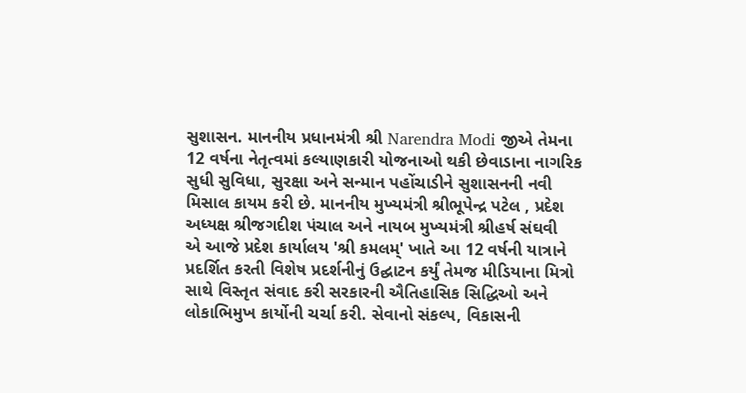સુશાસન. માનનીય પ્રધાનમંત્રી શ્રી Narendra Modi જીએ તેમના 12 વર્ષના નેતૃત્વમાં કલ્યાણકારી યોજનાઓ થકી છેવાડાના નાગરિક સુધી સુવિધા, સુરક્ષા અને સન્માન પહોંચાડીને સુશાસનની નવી મિસાલ કાયમ કરી છે. માનનીય મુખ્યમંત્રી શ્રીભૂપેન્દ્ર પટેલ , પ્રદેશ અધ્યક્ષ શ્રીજગદીશ પંચાલ અને નાયબ મુખ્યમંત્રી શ્રીહર્ષ સંઘવી  એ આજે પ્રદેશ કાર્યાલય 'શ્રી કમલમ્' ખાતે આ 12 વર્ષની યાત્રાને પ્રદર્શિત કરતી વિશેષ પ્રદર્શનીનું ઉદ્ઘાટન કર્યું તેમજ મીડિયાના મિત્રો સાથે વિસ્તૃત સંવાદ કરી સરકારની ઐતિહાસિક સિદ્ધિઓ અને લોકાભિમુખ કાર્યોની ચર્ચા કરી. સેવાનો સંકલ્પ, વિકાસની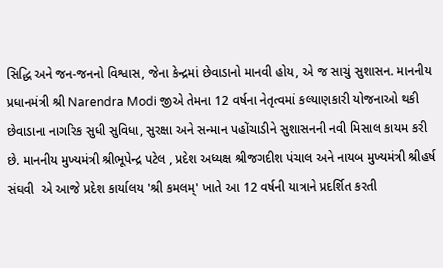સિદ્ધિ અને જન-જનનો વિશ્વાસ, જેના કેન્દ્રમાં છેવાડાનો માનવી હોય, એ જ સાચું સુશાસન. માનનીય પ્રધાનમંત્રી શ્રી Narendra Modi જીએ તેમના 12 વર્ષના નેતૃત્વમાં કલ્યાણકારી યોજનાઓ થકી છેવાડાના નાગરિક સુધી સુવિધા, સુરક્ષા અને સન્માન પહોંચાડીને સુશાસનની નવી મિસાલ કાયમ કરી છે. માનનીય મુખ્યમંત્રી શ્રીભૂપેન્દ્ર પટેલ , પ્રદેશ અધ્યક્ષ શ્રીજગદીશ પંચાલ અને નાયબ મુખ્યમંત્રી શ્રીહર્ષ સંઘવી  એ આજે પ્રદેશ કાર્યાલય 'શ્રી કમલમ્' ખાતે આ 12 વર્ષની યાત્રાને પ્રદર્શિત કરતી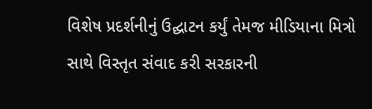વિશેષ પ્રદર્શનીનું ઉદ્ઘાટન કર્યું તેમજ મીડિયાના મિત્રો સાથે વિસ્તૃત સંવાદ કરી સરકારની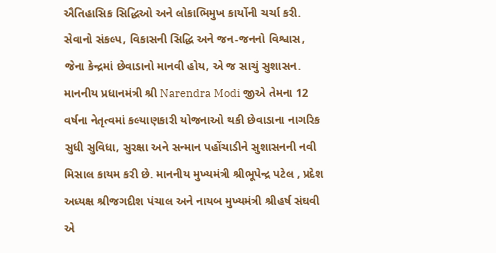ઐતિહાસિક સિદ્ધિઓ અને લોકાભિમુખ કાર્યોની ચર્ચા કરી. સેવાનો સંકલ્પ, વિકાસની સિદ્ધિ અને જન-જનનો વિશ્વાસ, જેના કેન્દ્રમાં છેવાડાનો માનવી હોય, એ જ સાચું સુશાસન. માનનીય પ્રધાનમંત્રી શ્રી Narendra Modi જીએ તેમના 12 વર્ષના નેતૃત્વમાં કલ્યાણકારી યોજનાઓ થકી છેવાડાના નાગરિક સુધી સુવિધા, સુરક્ષા અને સન્માન પહોંચાડીને સુશાસનની નવી મિસાલ કાયમ કરી છે. માનનીય મુખ્યમંત્રી શ્રીભૂપેન્દ્ર પટેલ , પ્રદેશ અધ્યક્ષ શ્રીજગદીશ પંચાલ અને નાયબ મુખ્યમંત્રી શ્રીહર્ષ સંઘવી  એ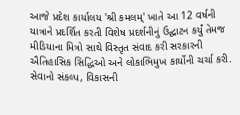આજે પ્રદેશ કાર્યાલય 'શ્રી કમલમ્' ખાતે આ 12 વર્ષની યાત્રાને પ્રદર્શિત કરતી વિશેષ પ્રદર્શનીનું ઉદ્ઘાટન કર્યું તેમજ મીડિયાના મિત્રો સાથે વિસ્તૃત સંવાદ કરી સરકારની ઐતિહાસિક સિદ્ધિઓ અને લોકાભિમુખ કાર્યોની ચર્ચા કરી. સેવાનો સંકલ્પ, વિકાસની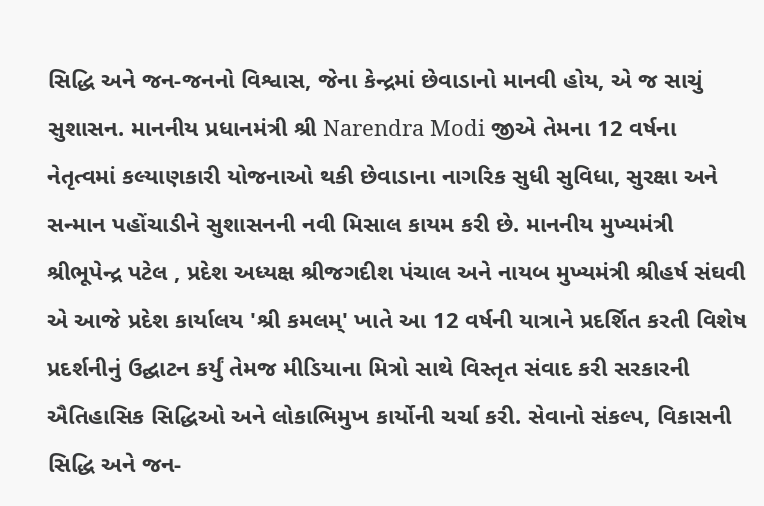સિદ્ધિ અને જન-જનનો વિશ્વાસ, જેના કેન્દ્રમાં છેવાડાનો માનવી હોય, એ જ સાચું સુશાસન. માનનીય પ્રધાનમંત્રી શ્રી Narendra Modi જીએ તેમના 12 વર્ષના નેતૃત્વમાં કલ્યાણકારી યોજનાઓ થકી છેવાડાના નાગરિક સુધી સુવિધા, સુરક્ષા અને સન્માન પહોંચાડીને સુશાસનની નવી મિસાલ કાયમ કરી છે. માનનીય મુખ્યમંત્રી શ્રીભૂપેન્દ્ર પટેલ , પ્રદેશ અધ્યક્ષ શ્રીજગદીશ પંચાલ અને નાયબ મુખ્યમંત્રી શ્રીહર્ષ સંઘવી  એ આજે પ્રદેશ કાર્યાલય 'શ્રી કમલમ્' ખાતે આ 12 વર્ષની યાત્રાને પ્રદર્શિત કરતી વિશેષ પ્રદર્શનીનું ઉદ્ઘાટન કર્યું તેમજ મીડિયાના મિત્રો સાથે વિસ્તૃત સંવાદ કરી સરકારની ઐતિહાસિક સિદ્ધિઓ અને લોકાભિમુખ કાર્યોની ચર્ચા કરી. સેવાનો સંકલ્પ, વિકાસની સિદ્ધિ અને જન-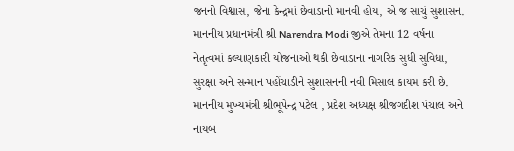જનનો વિશ્વાસ, જેના કેન્દ્રમાં છેવાડાનો માનવી હોય, એ જ સાચું સુશાસન. માનનીય પ્રધાનમંત્રી શ્રી Narendra Modi જીએ તેમના 12 વર્ષના નેતૃત્વમાં કલ્યાણકારી યોજનાઓ થકી છેવાડાના નાગરિક સુધી સુવિધા, સુરક્ષા અને સન્માન પહોંચાડીને સુશાસનની નવી મિસાલ કાયમ કરી છે. માનનીય મુખ્યમંત્રી શ્રીભૂપેન્દ્ર પટેલ , પ્રદેશ અધ્યક્ષ શ્રીજગદીશ પંચાલ અને નાયબ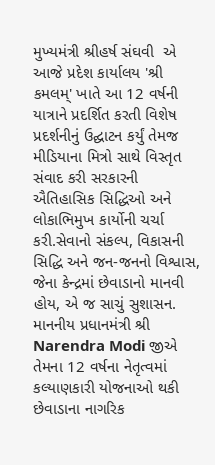મુખ્યમંત્રી શ્રીહર્ષ સંઘવી  એ આજે પ્રદેશ કાર્યાલય 'શ્રી કમલમ્' ખાતે આ 12 વર્ષની યાત્રાને પ્રદર્શિત કરતી વિશેષ પ્રદર્શનીનું ઉદ્ઘાટન કર્યું તેમજ મીડિયાના મિત્રો સાથે વિસ્તૃત સંવાદ કરી સરકારની ઐતિહાસિક સિદ્ધિઓ અને લોકાભિમુખ કાર્યોની ચર્ચા કરી.સેવાનો સંકલ્પ, વિકાસની સિદ્ધિ અને જન-જનનો વિશ્વાસ, જેના કેન્દ્રમાં છેવાડાનો માનવી હોય, એ જ સાચું સુશાસન. માનનીય પ્રધાનમંત્રી શ્રી Narendra Modi જીએ તેમના 12 વર્ષના નેતૃત્વમાં કલ્યાણકારી યોજનાઓ થકી છેવાડાના નાગરિક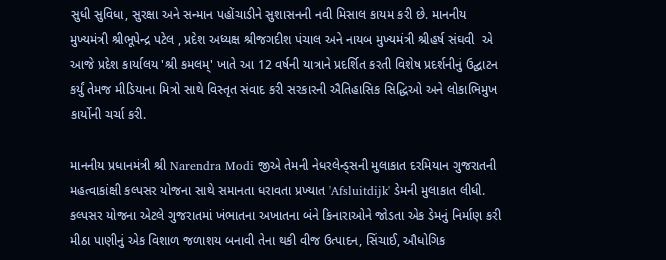સુધી સુવિધા, સુરક્ષા અને સન્માન પહોંચાડીને સુશાસનની નવી મિસાલ કાયમ કરી છે. માનનીય મુખ્યમંત્રી શ્રીભૂપેન્દ્ર પટેલ , પ્રદેશ અધ્યક્ષ શ્રીજગદીશ પંચાલ અને નાયબ મુખ્યમંત્રી શ્રીહર્ષ સંઘવી  એ આજે પ્રદેશ કાર્યાલય 'શ્રી કમલમ્' ખાતે આ 12 વર્ષની યાત્રાને પ્રદર્શિત કરતી વિશેષ પ્રદર્શનીનું ઉદ્ઘાટન કર્યું તેમજ મીડિયાના મિત્રો સાથે વિસ્તૃત સંવાદ કરી સરકારની ઐતિહાસિક સિદ્ધિઓ અને લોકાભિમુખ કાર્યોની ચર્ચા કરી.

માનનીય પ્રધાનમંત્રી શ્રી Narendra Modi જીએ તેમની નેધરલેન્ડ્સની મુલાકાત દરમિયાન ગુજરાતની મહત્વાકાંક્ષી કલ્પસર યોજના સાથે સમાનતા ધરાવતા પ્રખ્યાત 'Afsluitdijk' ડેમની મુલાકાત લીધી. કલ્પસર યોજના એટલે ગુજરાતમાં ખંભાતના અખાતના બંને કિનારાઓને જોડતા એક ડેમનું નિર્માણ કરી મીઠા પાણીનું એક વિશાળ જળાશય બનાવી તેના થકી વીજ ઉત્પાદન, સિંચાઈ, ઔધોગિક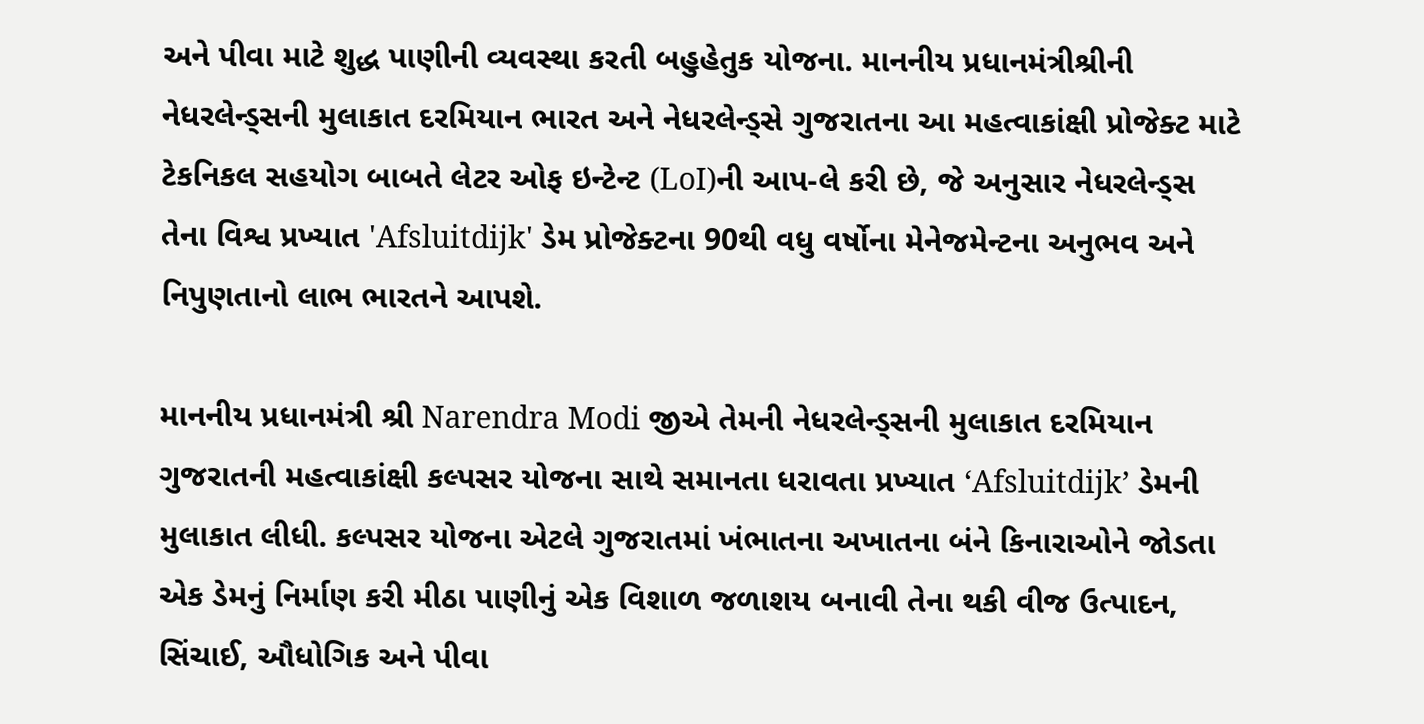અને પીવા માટે શુદ્ધ પાણીની વ્યવસ્થા કરતી બહુહેતુક યોજના. માનનીય પ્રધાનમંત્રીશ્રીની નેધરલેન્ડ્સની મુલાકાત દરમિયાન ભારત અને નેધરલેન્ડ્સે ગુજરાતના આ મહત્વાકાંક્ષી પ્રોજેક્ટ માટે ટેકનિકલ સહયોગ બાબતે લેટર ઓફ ઇન્ટેન્ટ (LoI)ની આપ-લે કરી છે, જે અનુસાર નેધરલેન્ડ્સ તેના વિશ્વ પ્રખ્યાત 'Afsluitdijk' ડેમ પ્રોજેક્ટના 90થી વધુ વર્ષોના મેનેજમેન્ટના અનુભવ અને નિપુણતાનો લાભ ભારતને આપશે.

માનનીય પ્રધાનમંત્રી શ્રી Narendra Modi જીએ તેમની નેધરલેન્ડ્સની મુલાકાત દરમિયાન ગુજરાતની મહત્વાકાંક્ષી કલ્પસર યોજના સાથે સમાનતા ધરાવતા પ્રખ્યાત ‘Afsluitdijk’ ડેમની મુલાકાત લીધી. કલ્પસર યોજના એટલે ગુજરાતમાં ખંભાતના અખાતના બંને કિનારાઓને જોડતા એક ડેમનું નિર્માણ કરી મીઠા પાણીનું એક વિશાળ જળાશય બનાવી તેના થકી વીજ ઉત્પાદન, સિંચાઈ, ઔધોગિક અને પીવા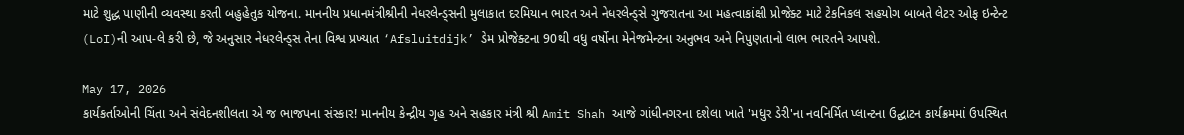માટે શુદ્ધ પાણીની વ્યવસ્થા કરતી બહુહેતુક યોજના. માનનીય પ્રધાનમંત્રીશ્રીની નેધરલેન્ડ્સની મુલાકાત દરમિયાન ભારત અને નેધરલેન્ડ્સે ગુજરાતના આ મહત્વાકાંક્ષી પ્રોજેક્ટ માટે ટેકનિકલ સહયોગ બાબતે લેટર ઓફ ઇન્ટેન્ટ (LoI)ની આપ-લે કરી છે, જે અનુસાર નેધરલેન્ડ્સ તેના વિશ્વ પ્રખ્યાત ‘Afsluitdijk’ ડેમ પ્રોજેક્ટના 90થી વધુ વર્ષોના મેનેજમેન્ટના અનુભવ અને નિપુણતાનો લાભ ભારતને આપશે.

May 17, 2026
કાર્યકર્તાઓની ચિંતા અને સંવેદનશીલતા એ જ ભાજપના સંસ્કાર! માનનીય કેન્દ્રીય ગૃહ અને સહકાર મંત્રી શ્રી Amit Shah આજે ગાંધીનગરના દશેલા ખાતે 'મધુર ડેરી'ના નવનિર્મિત પ્લાન્ટના ઉદ્ઘાટન કાર્યક્રમમાં ઉપસ્થિત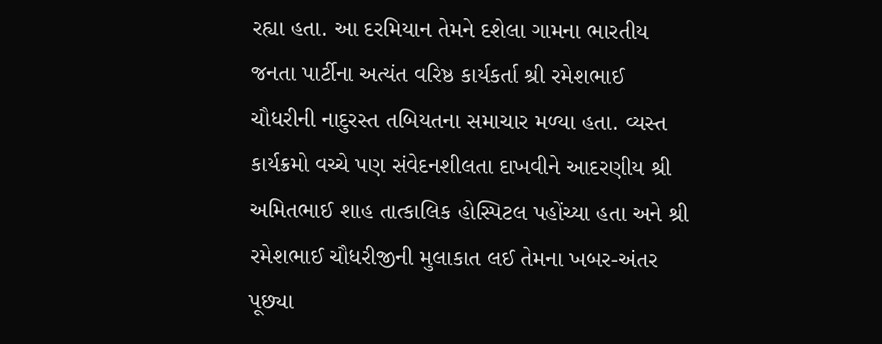રહ્યા હતા. આ દરમિયાન તેમને દશેલા ગામના ભારતીય જનતા પાર્ટીના અત્યંત વરિષ્ઠ કાર્યકર્તા શ્રી રમેશભાઈ ચૌધરીની નાદુરસ્ત તબિયતના સમાચાર મળ્યા હતા. વ્યસ્ત કાર્યક્રમો વચ્ચે પણ સંવેદનશીલતા દાખવીને આદરણીય શ્રી અમિતભાઈ શાહ તાત્કાલિક હોસ્પિટલ પહોંચ્યા હતા અને શ્રી રમેશભાઈ ચૌધરીજીની મુલાકાત લઈ તેમના ખબર-અંતર પૂછ્યા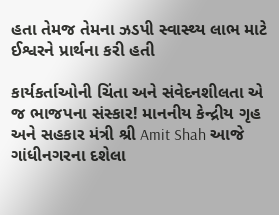હતા તેમજ તેમના ઝડપી સ્વાસ્થ્ય લાભ માટે ઈશ્વરને પ્રાર્થના કરી હતી

કાર્યકર્તાઓની ચિંતા અને સંવેદનશીલતા એ જ ભાજપના સંસ્કાર! માનનીય કેન્દ્રીય ગૃહ અને સહકાર મંત્રી શ્રી Amit Shah આજે ગાંધીનગરના દશેલા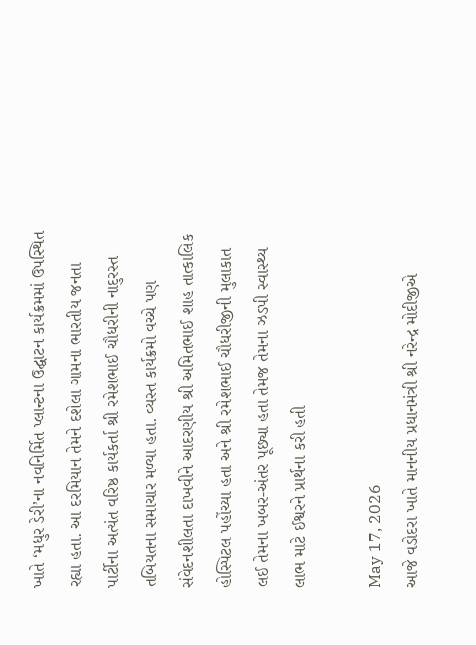ખાતે ‘મધુર ડેરી’ના નવનિર્મિત પ્લાન્ટના ઉદ્ઘાટન કાર્યક્રમમાં ઉપસ્થિત રહ્યા હતા. આ દરમિયાન તેમને દશેલા ગામના ભારતીય જનતા પાર્ટીના અત્યંત વરિષ્ઠ કાર્યકર્તા શ્રી રમેશભાઈ ચૌધરીની નાદુરસ્ત તબિયતના સમાચાર મળ્યા હતા. વ્યસ્ત કાર્યક્રમો વચ્ચે પણ સંવેદનશીલતા દાખવીને આદરણીય શ્રી અમિતભાઈ શાહ તાત્કાલિક હોસ્પિટલ પહોંચ્યા હતા અને શ્રી રમેશભાઈ ચૌધરીજીની મુલાકાત લઈ તેમના ખબર-અંતર પૂછ્યા હતા તેમજ તેમના ઝડપી સ્વાસ્થ્ય લાભ માટે ઈશ્વરને પ્રાર્થના કરી હતી

May 17, 2026
આજે વડોદરા ખાતે માનનીય પ્રધાનમંત્રી શ્રી નરેન્દ્ર મોદીજીએ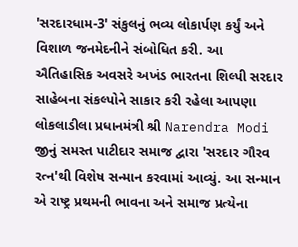'સરદારધામ-3' સંકુલનું ભવ્ય લોકાર્પણ કર્યું અને વિશાળ જનમેદનીને સંબોધિત કરી. આ ઐતિહાસિક અવસરે અખંડ ભારતના શિલ્પી સરદાર સાહેબના સંકલ્પોને સાકાર કરી રહેલા આપણા લોકલાડીલા પ્રધાનમંત્રી શ્રી Narendra Modi જીનું સમસ્ત પાટીદાર સમાજ દ્વારા 'સરદાર ગૌરવ રત્ન'થી વિશેષ સન્માન કરવામાં આવ્યું. આ સન્માન એ રાષ્ટ્ર પ્રથમની ભાવના અને સમાજ પ્રત્યેના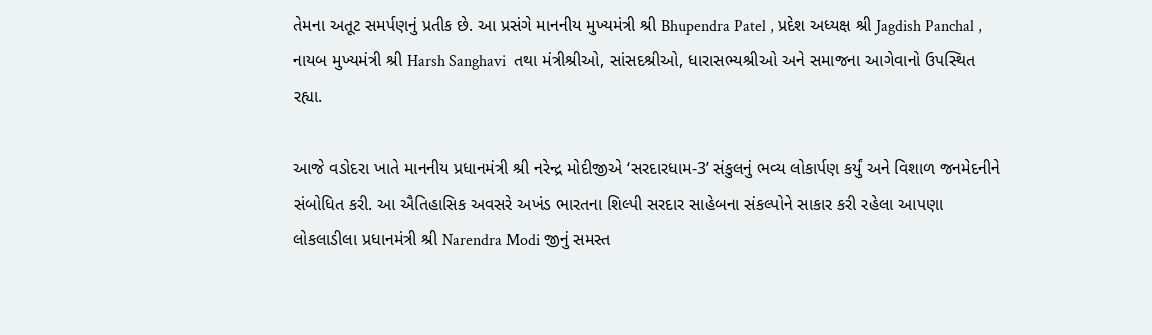તેમના અતૂટ સમર્પણનું પ્રતીક છે. આ પ્રસંગે માનનીય મુખ્યમંત્રી શ્રી Bhupendra Patel , પ્રદેશ અધ્યક્ષ શ્રી Jagdish Panchal , નાયબ મુખ્યમંત્રી શ્રી Harsh Sanghavi  તથા મંત્રીશ્રીઓ, સાંસદશ્રીઓ, ધારાસભ્યશ્રીઓ અને સમાજના આગેવાનો ઉપસ્થિત રહ્યા.

આજે વડોદરા ખાતે માનનીય પ્રધાનમંત્રી શ્રી નરેન્દ્ર મોદીજીએ ‘સરદારધામ-3’ સંકુલનું ભવ્ય લોકાર્પણ કર્યું અને વિશાળ જનમેદનીને સંબોધિત કરી. આ ઐતિહાસિક અવસરે અખંડ ભારતના શિલ્પી સરદાર સાહેબના સંકલ્પોને સાકાર કરી રહેલા આપણા લોકલાડીલા પ્રધાનમંત્રી શ્રી Narendra Modi જીનું સમસ્ત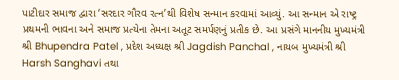પાટીદાર સમાજ દ્વારા ‘સરદાર ગૌરવ રત્ન’થી વિશેષ સન્માન કરવામાં આવ્યું. આ સન્માન એ રાષ્ટ્ર પ્રથમની ભાવના અને સમાજ પ્રત્યેના તેમના અતૂટ સમર્પણનું પ્રતીક છે. આ પ્રસંગે માનનીય મુખ્યમંત્રી શ્રી Bhupendra Patel , પ્રદેશ અધ્યક્ષ શ્રી Jagdish Panchal , નાયબ મુખ્યમંત્રી શ્રી Harsh Sanghavi તથા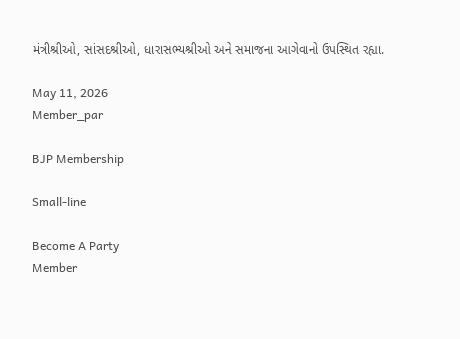મંત્રીશ્રીઓ, સાંસદશ્રીઓ, ધારાસભ્યશ્રીઓ અને સમાજના આગેવાનો ઉપસ્થિત રહ્યા.

May 11, 2026
Member_par

BJP Membership

Small-line

Become A Party
Member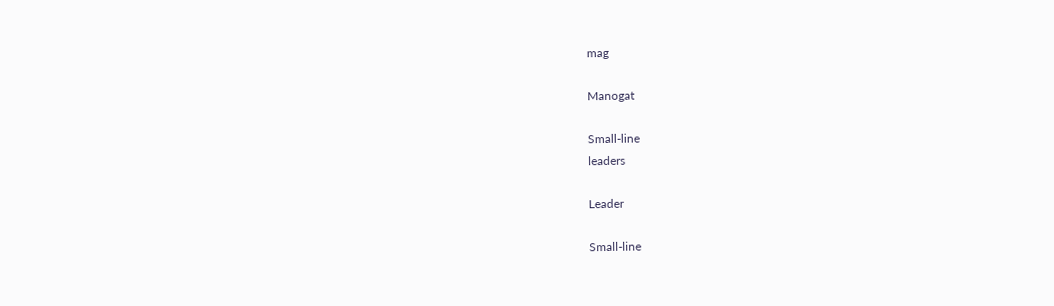mag

Manogat

Small-line
leaders

Leader

Small-line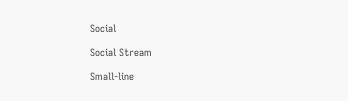Social

Social Stream

Small-line